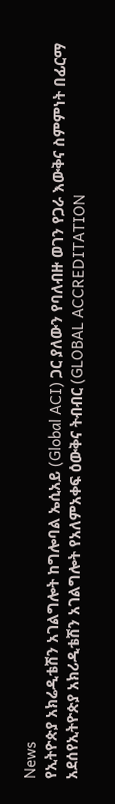News
የኢትዮጵያ አክሬዲቴሽን አገልግሎት ከግሎባል ኤሲአይ (Global ACI) ጋር ያለውን የባለብዙ ወገን የጋራ እውቅና ስምምነት በፊርማ አደሰየኢትዮጵያ አክሪዲቴሽን አገልግሎት የአለምአቀፍ ዕውቅና ትብብር (GLOBAL ACCREDITATION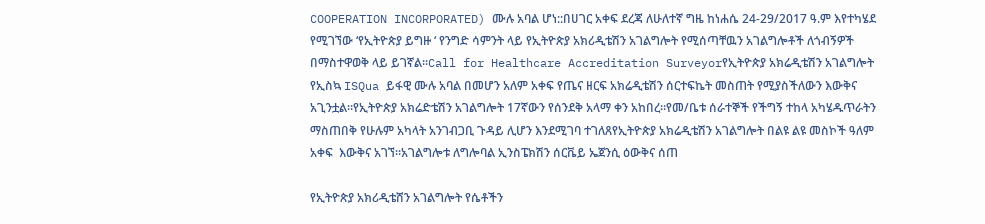COOPERATION INCORPORATED) ሙሉ አባል ሆነ::በሀገር አቀፍ ደረጃ ለሁለተኛ ግዜ ከነሐሴ 24-29/2017 ዓ.ም እየተካሄደ የሚገኘው ‘የኢትዮጵያ ይግዙ ‘ የንግድ ሳምንት ላይ የኢትዮጵያ አክሪዲቴሽን አገልግሎት የሚሰጣቸዉን አገልግሎቶች ለጎብኝዎች በማስተዋወቅ ላይ ይገኛል፡፡Call for Healthcare Accreditation Surveyorየኢትዮጵያ አክሬዲቴሽን አገልግሎት የኢስኳ ISQua ይፋዊ ሙሉ አባል በመሆን አለም አቀፍ የጤና ዘርፍ አክሬዲቴሽን ሰርተፍኬት መስጠት የሚያስችለውን እውቅና አጊንቷል።የኢትዮጵያ አክሬድቴሽን አገልግሎት 17ኛውን የሰንደቅ አላማ ቀን አከበረ።የመ/ቤቱ ሰራተኞች የችግኝ ተከላ አካሄዱጥራትን ማስጠበቅ የሁሉም አካላት አንገብጋቢ ጉዳይ ሊሆን እንደሚገባ ተገለጸየኢትዮጵያ አክሬዲቴሽን አገልግሎት በልዩ ልዩ መስኮች ዓለም አቀፍ  እውቅና አገኘ፡፡አገልግሎቱ ለግሎባል ኢንስፔክሽን ሰርቬይ ኤጀንሲ ዕውቅና ሰጠ

የኢትዮጵያ አክሪዲቴሸን አገልግሎት የሴቶችን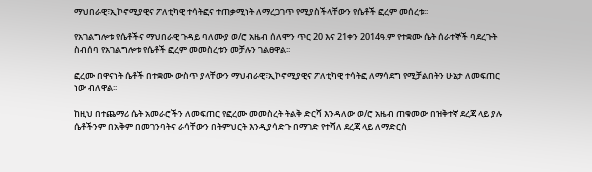ማህበራዊ፣ኢኮኖሚያዊና ፖለቲካዊ ተሳትፎና ተጠቃሚነት ለማረጋገጥ የሚያስችላቸውን የሴቶች ፎረም መሰረቱ፡፡

የአገልግሎቱ የሴቶችና ማህበራዊ ጉዳይ ባለሙያ ወ/ሮ አዜብ ሰለሞን ጥር 20 እና 21ቀን 2014ዓ.ም የተቋሙ ሴት ሰራተኞች ባደረጉት ስብሰባ የአገልግሎቱ የሴቶች ፎረም መመስረቱን መቻሉን ገልፀዋል፡፡

ፎረሙ በዋናነት ሴቶች በተቋሙ ውስጥ ያላቸውን ማህብራዊ፣ኢኮኖሚያዊና ፖለቲካዊ ተሳትፎ ለማሳደግ የሚቻልበትን ሁኔታ ለመፍጠር ነው ብለዋል፡፡

ከዚህ በተጨማሪ ሴት አመራሮችን ለመፍጠር የፎረሙ መመስረት ትልቅ ድርሻ እንዳለው ወ/ሮ አዜብ ጠቁመው በዝቅተኛ ደረጃ ላይ ያሉ ሴቶችንም በአቅም በመገንባትና ራሳቸውን በትምህርት እንዲያሳድጉ በማገድ የተሻለ ደረጃ ላይ ለማድርስ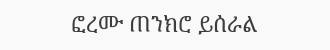ፎረሙ ጠንክሮ ይሰራል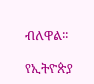ብለዋል፡፡

የኢትዮጵያ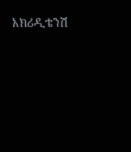አክሪዲቴንሽ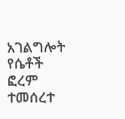አገልግሎት የሴቶች ፎረም ተመሰረተ